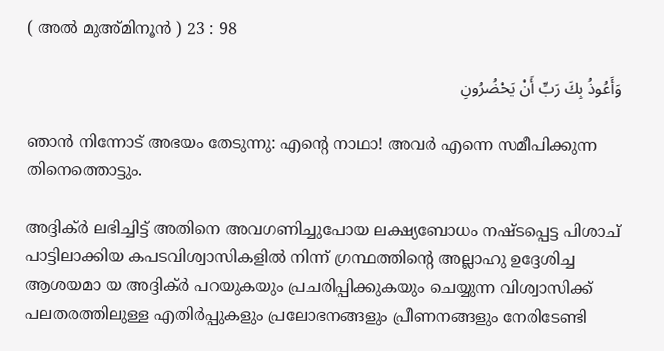( അല്‍ മുഅ്മിനൂന്‍ ) 23 : 98

وَأَعُوذُ بِكَ رَبِّ أَنْ يَحْضُرُونِ

ഞാന്‍ നിന്നോട് അഭയം തേടുന്നു: എന്‍റെ നാഥാ! അവര്‍ എന്നെ സമീപിക്കുന്ന തിനെത്തൊട്ടും.

അദ്ദിക്ര്‍ ലഭിച്ചിട്ട് അതിനെ അവഗണിച്ചുപോയ ലക്ഷ്യബോധം നഷ്ടപ്പെട്ട പിശാച് പാട്ടിലാക്കിയ കപടവിശ്വാസികളില്‍ നിന്ന് ഗ്രന്ഥത്തിന്‍റെ അല്ലാഹു ഉദ്ദേശിച്ച ആശയമാ യ അദ്ദിക്ര്‍ പറയുകയും പ്രചരിപ്പിക്കുകയും ചെയ്യുന്ന വിശ്വാസിക്ക് പലതരത്തിലുള്ള എതിര്‍പ്പുകളും പ്രലോഭനങ്ങളും പ്രീണനങ്ങളും നേരിടേണ്ടി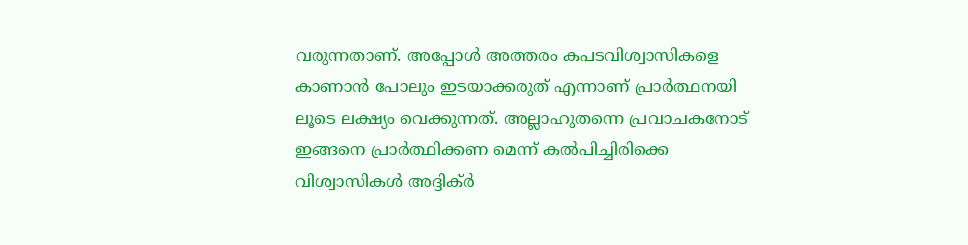വരുന്നതാണ്. അപ്പോള്‍ അത്തരം കപടവിശ്വാസികളെ കാണാന്‍ പോലും ഇടയാക്കരുത് എന്നാണ് പ്രാര്‍ത്ഥനയി ലൂടെ ലക്ഷ്യം വെക്കുന്നത്. അല്ലാഹുതന്നെ പ്രവാചകനോട് ഇങ്ങനെ പ്രാര്‍ത്ഥിക്കണ മെന്ന് കല്‍പിച്ചിരിക്കെ വിശ്വാസികള്‍ അദ്ദിക്ര്‍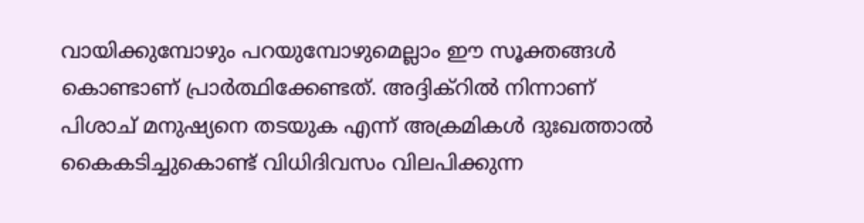വായിക്കുമ്പോഴും പറയുമ്പോഴുമെല്ലാം ഈ സൂക്തങ്ങള്‍ കൊണ്ടാണ് പ്രാര്‍ത്ഥിക്കേണ്ടത്. അദ്ദിക്റില്‍ നിന്നാണ് പിശാച് മനുഷ്യനെ തടയുക എന്ന് അക്രമികള്‍ ദുഃഖത്താല്‍ കൈകടിച്ചുകൊണ്ട് വിധിദിവസം വിലപിക്കുന്ന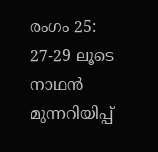രംഗം 25: 27-29 ലൂടെ നാഥന്‍ മുന്നറിയിപ്പ്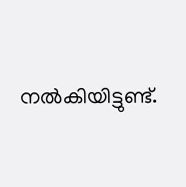നല്‍കിയിട്ടുണ്ട്.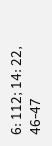6: 112; 14: 22, 46-47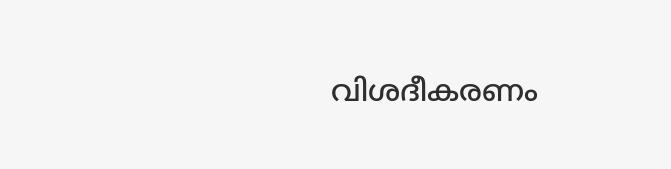വിശദീകരണം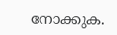നോക്കുക.